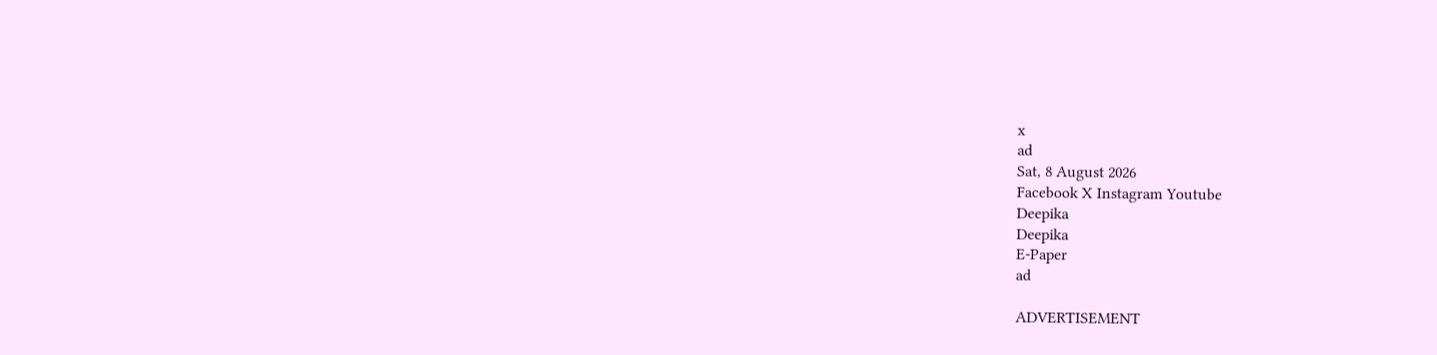x
ad
Sat, 8 August 2026
Facebook X Instagram Youtube
Deepika
Deepika
E-Paper
ad

ADVERTISEMENT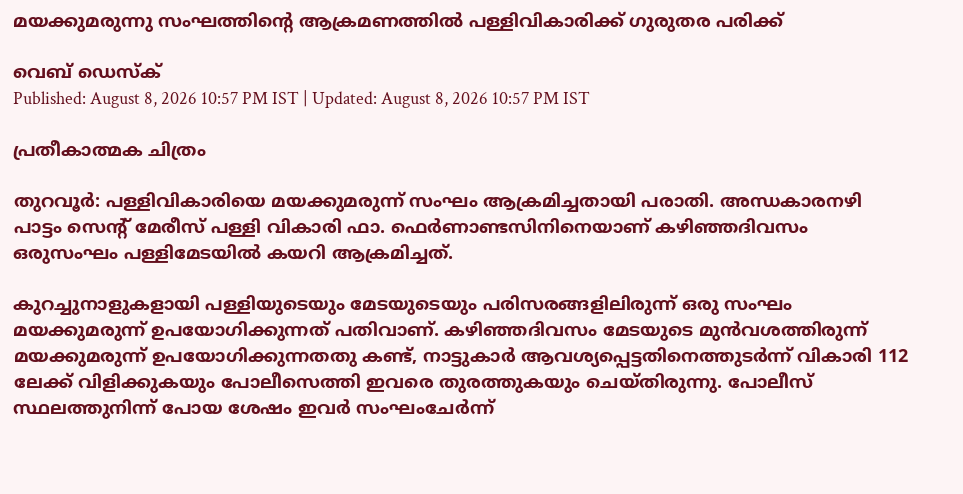മയക്കുമരുന്നു സംഘത്തിന്‍റെ ആക്രമണത്തിൽ പള്ളിവികാരിക്ക് ഗുരുതര പരിക്ക്

വെബ് ഡെസ്ക്
Published: August 8, 2026 10:57 PM IST | Updated: August 8, 2026 10:57 PM IST

പ്രതീകാത്മക ചിത്രം

തുറവൂർ: പള്ളിവികാരിയെ മയക്കുമരുന്ന് സംഘം ആക്രമിച്ചതായി പരാതി. അന്ധകാരനഴി പാട്ടം സെന്‍റ് മേരീസ് പള്ളി വികാരി ഫാ. ഫെർണാണ്ടസിനിനെയാണ് കഴിഞ്ഞദിവസം ഒരുസംഘം പള്ളിമേടയിൽ കയറി ആക്രമിച്ചത്.

കുറച്ചുനാളുകളായി പള്ളിയുടെയും മേടയുടെയും പരിസരങ്ങളിലിരുന്ന് ഒരു സംഘം മയക്കുമരുന്ന് ഉപയോഗിക്കുന്നത് പതിവാണ്. കഴിഞ്ഞദിവസം മേടയുടെ മുൻവശത്തിരുന്ന് മയക്കുമരുന്ന് ഉപയോഗിക്കുന്നതതു കണ്ട്, നാട്ടുകാർ ആവശ്യപ്പെട്ടതിനെത്തുടർന്ന് വികാരി 112 ലേക്ക് വിളിക്കുകയും പോലീസെത്തി ഇവരെ തുരത്തുകയും ചെയ്തിരുന്നു. പോലീസ് സ്ഥലത്തുനിന്ന് പോയ ശേഷം ഇവർ സംഘംചേർന്ന്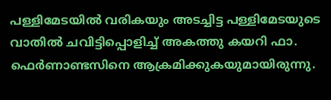പള്ളിമേടയിൽ വരികയും അടച്ചിട്ട പള്ളിമേടയുടെ വാതിൽ ചവിട്ടിപ്പൊളിച്ച് അകത്തു കയറി ഫാ. ഫെർണാണ്ടസിനെ ആക്രമിക്കുകയുമായിരുന്നു.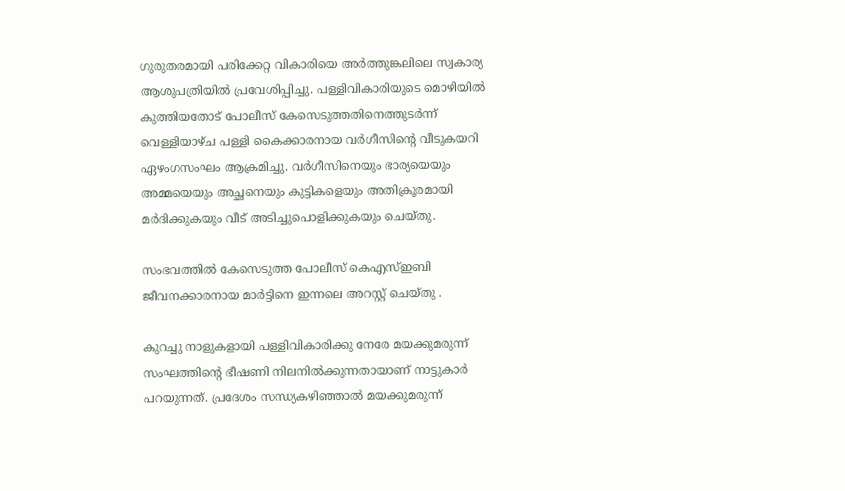ഗുരുതരമായി പരിക്കേറ്റ വികാരിയെ അർത്തുങ്കലിലെ സ്വകാര്യ ആശുപത്രിയിൽ പ്രവേശിപ്പിച്ചു. പള്ളിവികാരിയുടെ മൊഴിയിൽ കുത്തിയതോട് പോലീസ് കേസെടുത്തതിനെത്തുടർന്ന് വെള്ളിയാഴ്ച പള്ളി കൈക്കാരനായ വർഗീസിന്‍റെ വീടുകയറി ഏഴംഗസംഘം ആക്രമിച്ചു. വർഗീസിനെയും ഭാര്യയെയും അമ്മയെയും അച്ഛനെയും കുട്ടികളെയും അതിക്രൂരമായി മർദിക്കുകയും വീട് അടിച്ചുപൊളിക്കുകയും ചെയ്തു.

സംഭവത്തിൽ കേസെടുത്ത പോലീസ് കെഎസ്ഇബി ജീവനക്കാരനായ മാർട്ടിനെ ഇന്നലെ അറസ്റ്റ് ചെയ്തു .

കുറച്ചു നാളുകളായി പള്ളിവികാരിക്കു നേരേ മയക്കുമരുന്ന് സംഘത്തിന്‍റെ ഭീഷണി നിലനിൽക്കുന്നതായാണ് നാട്ടുകാർ പറയുന്നത്. പ്രദേശം സന്ധ്യകഴിഞ്ഞാൽ മയക്കുമരുന്ന്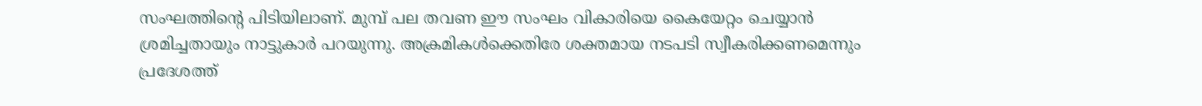സംഘത്തിന്‍റെ പിടിയിലാണ്. മുമ്പ് പല തവണ ഈ സംഘം വികാരിയെ കൈയേറ്റം ചെയ്യാൻ ശ്രമിച്ചതായും നാട്ടുകാർ പറയുന്നു. അക്രമികൾക്കെതിരേ ശക്തമായ നടപടി സ്വീകരിക്കണമെന്നും പ്രദേശത്ത്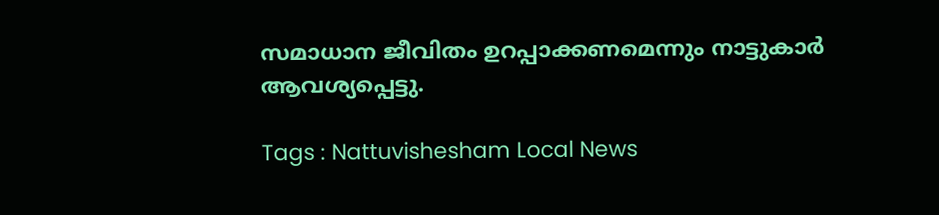സമാധാന ജീവിതം ഉറപ്പാക്കണമെന്നും നാട്ടുകാർ ആവശ്യപ്പെട്ടു.

Tags : Nattuvishesham Local News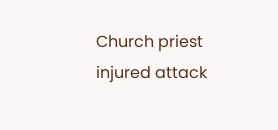Church priest injured attack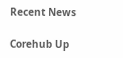Recent News

Corehub Up